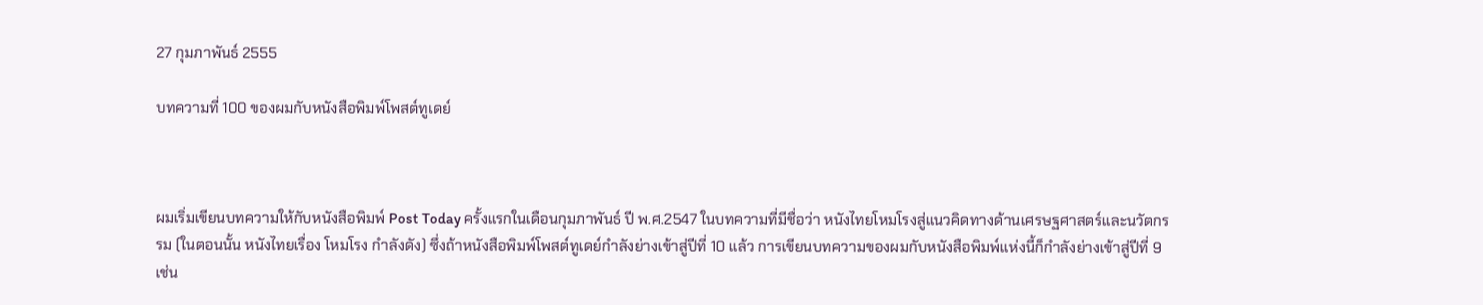27 กุมภาพันธ์ 2555

บทความที่ 100 ของผมกับหนังสือพิมพ์โพสต์ทูเดย์



ผมเริ่มเขียนบทความให้กับหนังสือพิมพ์ Post Today ครั้งแรกในเดือนกุมภาพันธ์ ปี พ.ศ.2547 ในบทความที่มีชื่อว่า หนังไทยโหมโรงสู่แนวคิดทางด้านเศรษฐศาสตร์และนวัตกรรม (ในตอนนั้น หนังไทยเรื่อง โหมโรง กำลังดัง) ซึ่งถ้าหนังสือพิมพ์โพสต์ทูเดย์กำลังย่างเข้าสู่ปีที่ 10 แล้ว การเขียนบทความของผมกับหนังสือพิมพ์แห่งนี้ก็กำลังย่างเข้าสู่ปีที่ 9 เช่น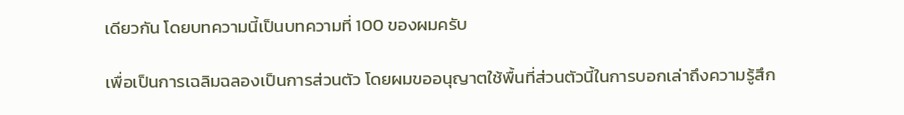เดียวกัน โดยบทความนี้เป็นบทความที่ 100 ของผมครับ

เพื่อเป็นการเฉลิมฉลองเป็นการส่วนตัว โดยผมขออนุญาตใช้พื้นที่ส่วนตัวนี้ในการบอกเล่าถึงความรู้สึก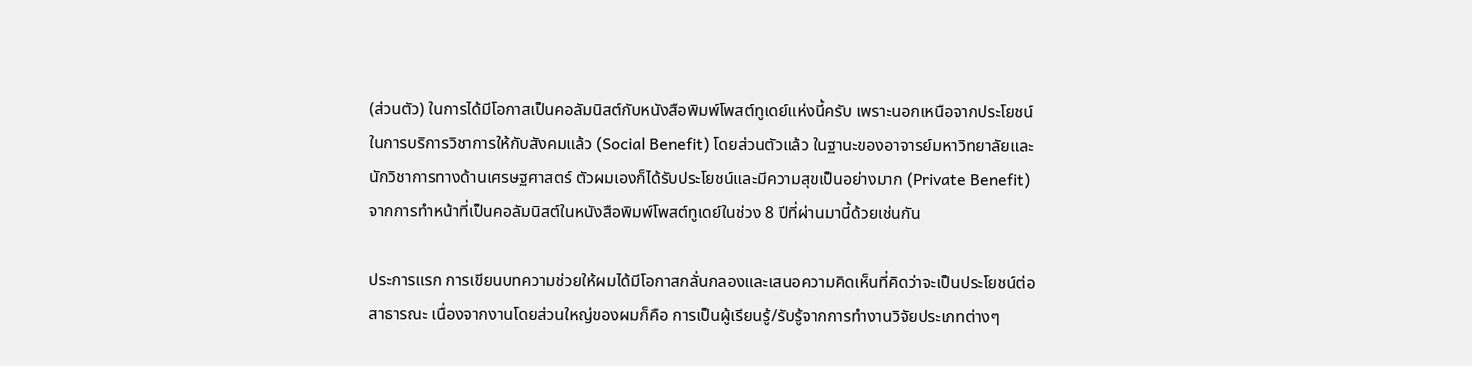(ส่วนตัว) ในการได้มีโอกาสเป็นคอลัมนิสต์กับหนังสือพิมพ์โพสต์ทูเดย์แห่งนี้ครับ เพราะนอกเหนือจากประโยชน์ในการบริการวิชาการให้กับสังคมแล้ว (Social Benefit) โดยส่วนตัวแล้ว ในฐานะของอาจารย์มหาวิทยาลัยและนักวิชาการทางด้านเศรษฐศาสตร์ ตัวผมเองก็ได้รับประโยชน์และมีความสุขเป็นอย่างมาก (Private Benefit) จากการทำหน้าที่เป็นคอลัมนิสต์ในหนังสือพิมพ์โพสต์ทูเดย์ในช่วง 8 ปีที่ผ่านมานี้ด้วยเช่นกัน

ประการแรก การเขียนบทความช่วยให้ผมได้มีโอกาสกลั่นกลองและเสนอความคิดเห็นที่คิดว่าจะเป็นประโยชน์ต่อสาธารณะ เนื่องจากงานโดยส่วนใหญ่ของผมก็คือ การเป็นผู้เรียนรู้/รับรู้จากการทำงานวิจัยประเภทต่างๆ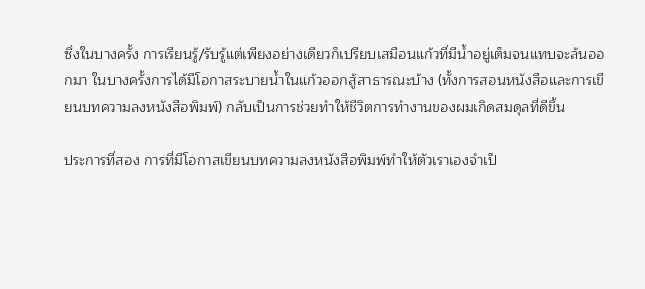ซึ่งในบางครั้ง การเรียนรู้/รับรู้แต่เพียงอย่างเดียวก็เปรียบเสมือนแก้วที่มีน้ำอยู่เต็มจนแทบจะล้นออกมา ในบางครั้งการได้มีโอกาสระบายน้ำในแก้วออกสู้สาธารณะบ้าง (ทั้งการสอนหนังสือและการเขียนบทความลงหนังสือพิมพ์) กลับเป็นการช่วยทำให้ชีวิตการทำงานของผมเกิดสมดุลที่ดีขึ้น

ประการที่สอง การที่มีโอกาสเขียนบทความลงหนังสือพิมพ์ทำให้ตัวเราเองจำเป็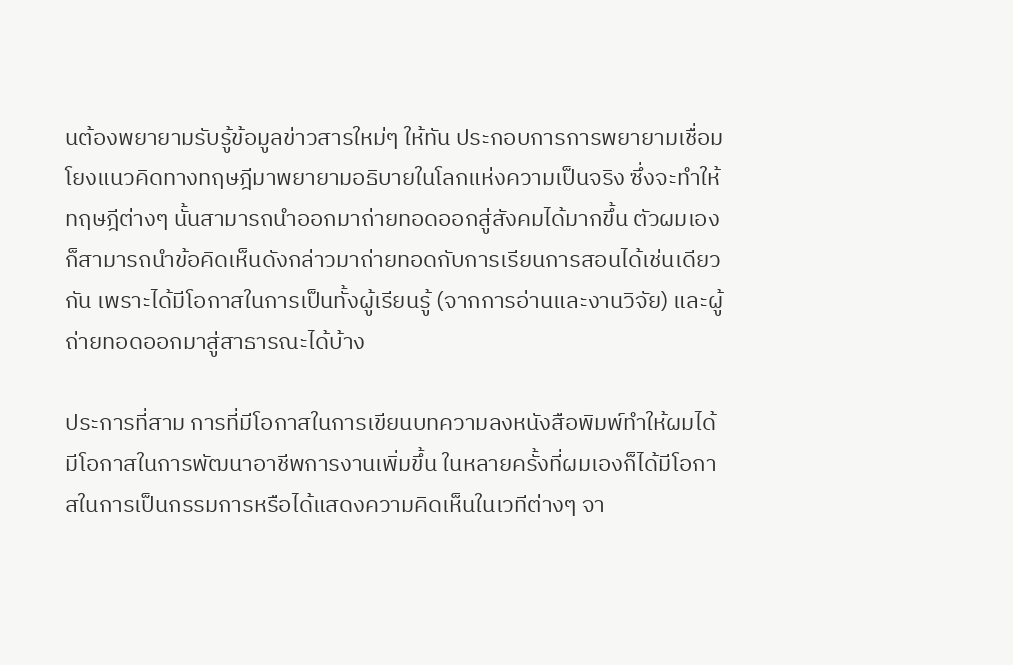นต้องพยายามรับรู้ข้อมูลข่าวสารใหม่ๆ ให้ทัน ประกอบการการพยายามเชื่อมโยงแนวคิดทางทฤษฎีมาพยายามอธิบายในโลกแห่งความเป็นจริง ซึ่งจะทำให้ทฤษฎีต่างๆ นั้นสามารถนำออกมาถ่ายทอดออกสู่สังคมได้มากขึ้น ตัวผมเองก็สามารถนำข้อคิดเห็นดังกล่าวมาถ่ายทอดกับการเรียนการสอนได้เช่นเดียวกัน เพราะได้มีโอกาสในการเป็นทั้งผู้เรียนรู้ (จากการอ่านและงานวิจัย) และผู้ถ่ายทอดออกมาสู่สาธารณะได้บ้าง

ประการที่สาม การที่มีโอกาสในการเขียนบทความลงหนังสือพิมพ์ทำให้ผมได้มีโอกาสในการพัฒนาอาชีพการงานเพิ่มขึ้น ในหลายครั้งที่ผมเองก็ได้มีโอกาสในการเป็นกรรมการหรือได้แสดงความคิดเห็นในเวทีต่างๆ จา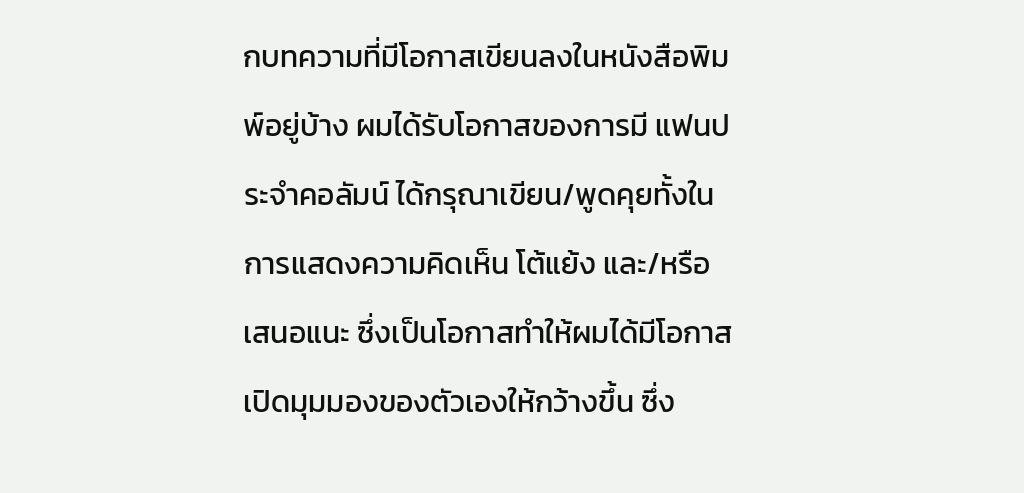กบทความที่มีโอกาสเขียนลงในหนังสือพิมพ์อยู่บ้าง ผมได้รับโอกาสของการมี แฟนประจำคอลัมน์ ได้กรุณาเขียน/พูดคุยทั้งในการแสดงความคิดเห็น โต้แย้ง และ/หรือเสนอแนะ ซึ่งเป็นโอกาสทำให้ผมได้มีโอกาสเปิดมุมมองของตัวเองให้กว้างขึ้น ซึ่ง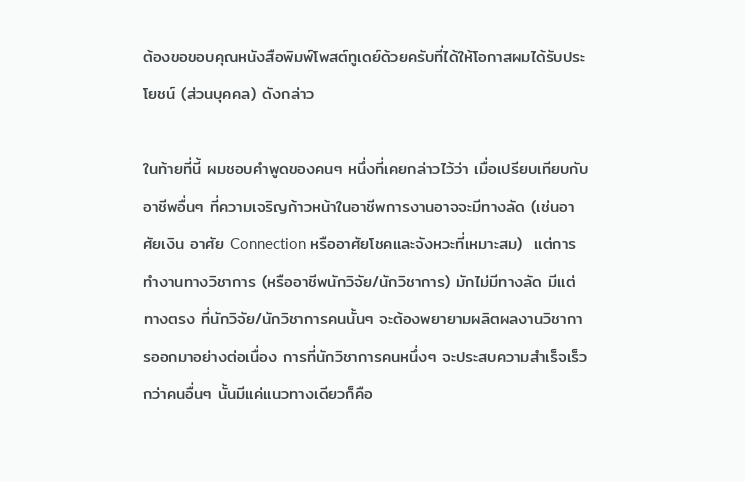ต้องขอขอบคุณหนังสือพิมพ์โพสต์ทูเดย์ด้วยครับที่ได้ให้โอกาสผมได้รับประโยชน์ (ส่วนบุคคล) ดังกล่าว

ในท้ายที่นี้ ผมชอบคำพูดของคนๆ หนึ่งที่เคยกล่าวไว้ว่า เมื่อเปรียบเทียบกับอาชีพอื่นๆ ที่ความเจริญก้าวหน้าในอาชีพการงานอาจจะมีทางลัด (เช่นอาศัยเงิน อาศัย Connection หรืออาศัยโชคและจังหวะที่เหมาะสม)  แต่การทำงานทางวิชาการ (หรืออาชีพนักวิจัย/นักวิชาการ) มักไม่มีทางลัด มีแต่ทางตรง ที่นักวิจัย/นักวิชาการคนนั้นๆ จะต้องพยายามผลิตผลงานวิชาการออกมาอย่างต่อเนื่อง การที่นักวิชาการคนหนึ่งๆ จะประสบความสำเร็จเร็วกว่าคนอื่นๆ นั้นมีแค่แนวทางเดียวก็คือ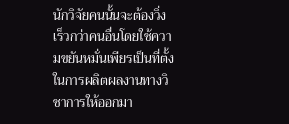นักวิจัยคนนั้นจะต้องวิ่งเร็วกว่าคนอื่นโดยใช้ความขยันหมั่นเพียรเป็นที่ตั้งในการผลิตผลงานทางวิชาการให้ออกมา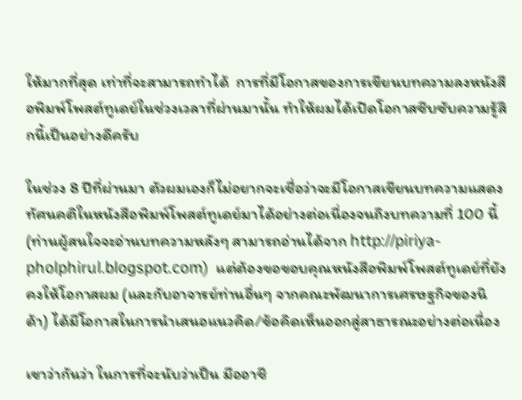ให้มากที่สุด เท่าที่จะสามารถทำได้  การที่มีโอกาสของการเขียนบทความลงหนังสือพิมพ์โพสต์ทูเดย์ในช่วงเวลาที่ผ่านมานั้น ทำให้ผมได้เปิดโอกาสซึบซับความรู้สึกนี้เป็นอย่างดีครับ

ในช่วง 8 ปีที่ผ่านมา ตัวผมเองก็ไม่อยากจะเชื่อว่าจะมีโอกาสเขียนบทความแสดงทัศนคติในหนังสือพิมพ์โพสต์ทูเดย์มาได้อย่างต่อเนื่องจนถึงบทความที่ 100 นี้ (ท่านผู้สนใจจะอ่านบทความหลังๆ สามารถอ่านได้จาก http://piriya-pholphirul.blogspot.com)  แต่ต้องขอขอบคุณหนังสือพิมพ์โพสต์ทูเดย์ที่ยังคงให้โอกาสผม (และกับอาจารย์ท่านอื่นๆ จากคณะพัฒนาการเศรษฐกิจของนิด้า) ได้มีโอกาสในการนำเสนอแนวคิด/ข้อคิดเห็นออกสู่สาธารณะอย่างต่อเนื่อง

เขาว่ากันว่า ในการที่จะนับว่าเป็น มืออาชี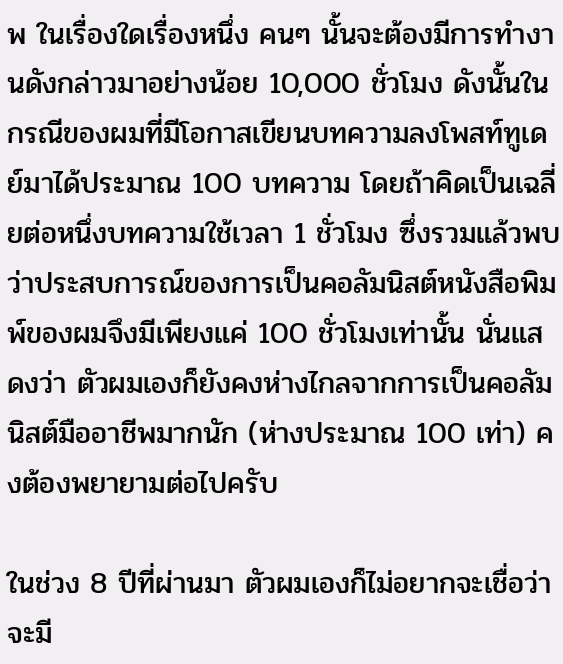พ ในเรื่องใดเรื่องหนึ่ง คนๆ นั้นจะต้องมีการทำงานดังกล่าวมาอย่างน้อย 10,000 ชั่วโมง ดังนั้นในกรณีของผมที่มีโอกาสเขียนบทความลงโพสท์ทูเดย์มาได้ประมาณ 100 บทความ โดยถ้าคิดเป็นเฉลี่ยต่อหนึ่งบทความใช้เวลา 1 ชั่วโมง ซึ่งรวมแล้วพบว่าประสบการณ์ของการเป็นคอลัมนิสต์หนังสือพิมพ์ของผมจึงมีเพียงแค่ 100 ชั่วโมงเท่านั้น นั่นแสดงว่า ตัวผมเองก็ยังคงห่างไกลจากการเป็นคอลัมนิสต์มืออาชีพมากนัก (ห่างประมาณ 100 เท่า) คงต้องพยายามต่อไปครับ

ในช่วง 8 ปีที่ผ่านมา ตัวผมเองก็ไม่อยากจะเชื่อว่าจะมี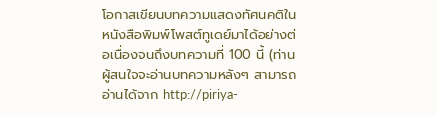โอกาสเขียนบทความแสดงทัศนคติในหนังสือพิมพ์โพสต์ทูเดย์มาได้อย่างต่อเนื่องจนถึงบทความที่ 100 นี้ (ท่านผู้สนใจจะอ่านบทความหลังๆ สามารถอ่านได้จาก http://piriya-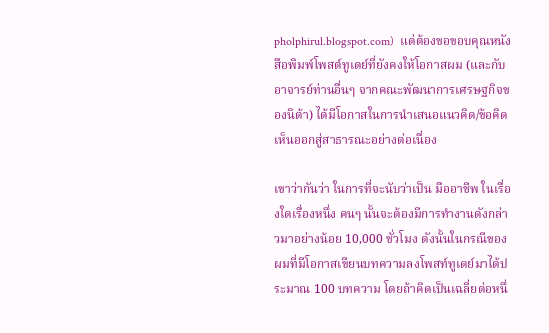pholphirul.blogspot.com)  แต่ต้องขอขอบคุณหนังสือพิมพ์โพสต์ทูเดย์ที่ยังคงให้โอกาสผม (และกับอาจารย์ท่านอื่นๆ จากคณะพัฒนาการเศรษฐกิจของนิด้า) ได้มีโอกาสในการนำเสนอแนวคิด/ข้อคิดเห็นออกสู่สาธารณะอย่างต่อเนื่อง

เขาว่ากันว่า ในการที่จะนับว่าเป็น มืออาชีพ ในเรื่องใดเรื่องหนึ่ง คนๆ นั้นจะต้องมีการทำงานดังกล่าวมาอย่างน้อย 10,000 ชั่วโมง ดังนั้นในกรณีของผมที่มีโอกาสเขียนบทความลงโพสท์ทูเดย์มาได้ประมาณ 100 บทความ โดยถ้าคิดเป็นเฉลี่ยต่อหนึ่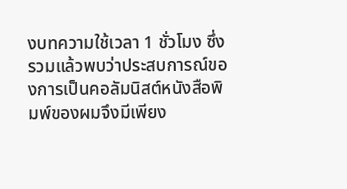งบทความใช้เวลา 1 ชั่วโมง ซึ่งรวมแล้วพบว่าประสบการณ์ของการเป็นคอลัมนิสต์หนังสือพิมพ์ของผมจึงมีเพียง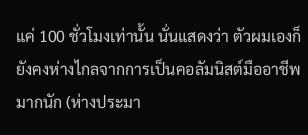แค่ 100 ชั่วโมงเท่านั้น นั่นแสดงว่า ตัวผมเองก็ยังคงห่างไกลจากการเป็นคอลัมนิสต์มืออาชีพมากนัก (ห่างประมา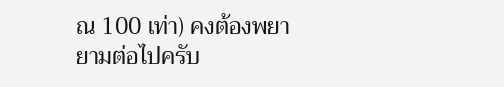ณ 100 เท่า) คงต้องพยายามต่อไปครับ